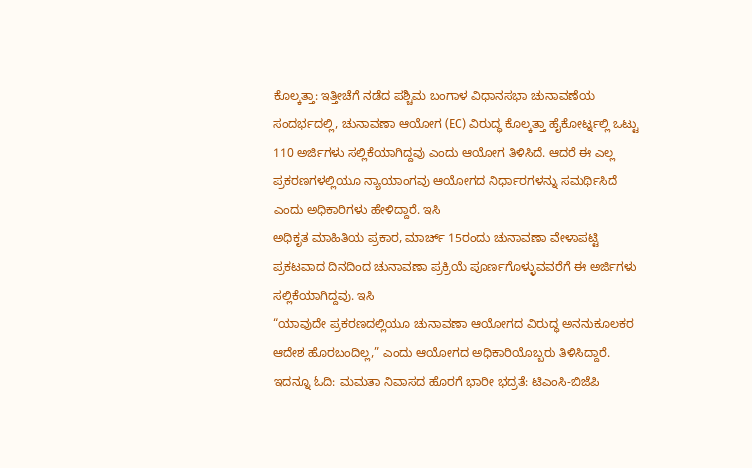ಕೊಲ್ಕತ್ತಾ: ಇತ್ತೀಚೆಗೆ ನಡೆದ ಪಶ್ಚಿಮ ಬಂಗಾಳ ವಿಧಾನಸಭಾ ಚುನಾವಣೆಯ ಸಂದರ್ಭದಲ್ಲಿ, ಚುನಾವಣಾ ಆಯೋಗ (EC) ವಿರುದ್ಧ ಕೊಲ್ಕತ್ತಾ ಹೈಕೋರ್ಟ್ನಲ್ಲಿ ಒಟ್ಟು 110 ಅರ್ಜಿಗಳು ಸಲ್ಲಿಕೆಯಾಗಿದ್ದವು ಎಂದು ಆಯೋಗ ತಿಳಿಸಿದೆ. ಆದರೆ ಈ ಎಲ್ಲ ಪ್ರಕರಣಗಳಲ್ಲಿಯೂ ನ್ಯಾಯಾಂಗವು ಆಯೋಗದ ನಿರ್ಧಾರಗಳನ್ನು ಸಮರ್ಥಿಸಿದೆ ಎಂದು ಅಧಿಕಾರಿಗಳು ಹೇಳಿದ್ದಾರೆ. ಇಸಿ
ಅಧಿಕೃತ ಮಾಹಿತಿಯ ಪ್ರಕಾರ, ಮಾರ್ಚ್ 15ರಂದು ಚುನಾವಣಾ ವೇಳಾಪಟ್ಟಿ ಪ್ರಕಟವಾದ ದಿನದಿಂದ ಚುನಾವಣಾ ಪ್ರಕ್ರಿಯೆ ಪೂರ್ಣಗೊಳ್ಳುವವರೆಗೆ ಈ ಅರ್ಜಿಗಳು ಸಲ್ಲಿಕೆಯಾಗಿದ್ದವು. ಇಸಿ
“ಯಾವುದೇ ಪ್ರಕರಣದಲ್ಲಿಯೂ ಚುನಾವಣಾ ಆಯೋಗದ ವಿರುದ್ಧ ಅನನುಕೂಲಕರ ಆದೇಶ ಹೊರಬಂದಿಲ್ಲ,” ಎಂದು ಆಯೋಗದ ಅಧಿಕಾರಿಯೊಬ್ಬರು ತಿಳಿಸಿದ್ದಾರೆ.
ಇದನ್ನೂ ಓದಿ: ಮಮತಾ ನಿವಾಸದ ಹೊರಗೆ ಭಾರೀ ಭದ್ರತೆ: ಟಿಎಂಸಿ-ಬಿಜೆಪಿ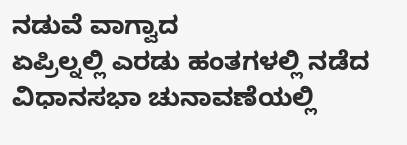ನಡುವೆ ವಾಗ್ವಾದ
ಏಪ್ರಿಲ್ನಲ್ಲಿ ಎರಡು ಹಂತಗಳಲ್ಲಿ ನಡೆದ ವಿಧಾನಸಭಾ ಚುನಾವಣೆಯಲ್ಲಿ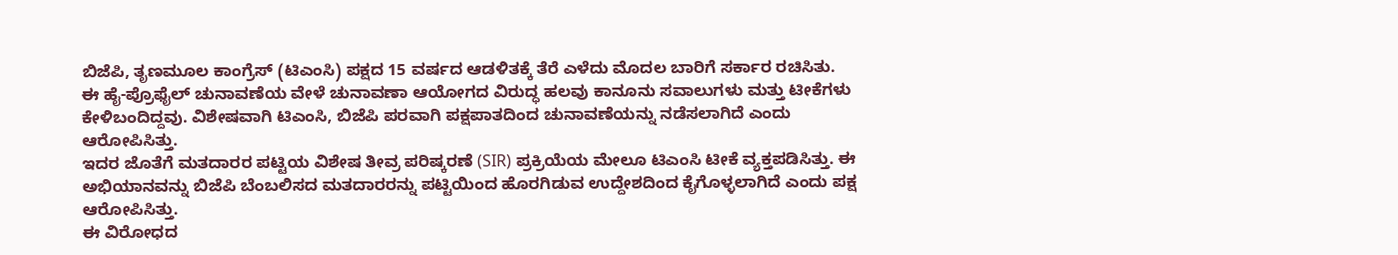ಬಿಜೆಪಿ, ತೃಣಮೂಲ ಕಾಂಗ್ರೆಸ್ (ಟಿಎಂಸಿ) ಪಕ್ಷದ 15 ವರ್ಷದ ಆಡಳಿತಕ್ಕೆ ತೆರೆ ಎಳೆದು ಮೊದಲ ಬಾರಿಗೆ ಸರ್ಕಾರ ರಚಿಸಿತು.
ಈ ಹೈ-ಪ್ರೊಫೈಲ್ ಚುನಾವಣೆಯ ವೇಳೆ ಚುನಾವಣಾ ಆಯೋಗದ ವಿರುದ್ಧ ಹಲವು ಕಾನೂನು ಸವಾಲುಗಳು ಮತ್ತು ಟೀಕೆಗಳು ಕೇಳಿಬಂದಿದ್ದವು. ವಿಶೇಷವಾಗಿ ಟಿಎಂಸಿ, ಬಿಜೆಪಿ ಪರವಾಗಿ ಪಕ್ಷಪಾತದಿಂದ ಚುನಾವಣೆಯನ್ನು ನಡೆಸಲಾಗಿದೆ ಎಂದು ಆರೋಪಿಸಿತ್ತು.
ಇದರ ಜೊತೆಗೆ ಮತದಾರರ ಪಟ್ಟಿಯ ವಿಶೇಷ ತೀವ್ರ ಪರಿಷ್ಕರಣೆ (SIR) ಪ್ರಕ್ರಿಯೆಯ ಮೇಲೂ ಟಿಎಂಸಿ ಟೀಕೆ ವ್ಯಕ್ತಪಡಿಸಿತ್ತು. ಈ ಅಭಿಯಾನವನ್ನು ಬಿಜೆಪಿ ಬೆಂಬಲಿಸದ ಮತದಾರರನ್ನು ಪಟ್ಟಿಯಿಂದ ಹೊರಗಿಡುವ ಉದ್ದೇಶದಿಂದ ಕೈಗೊಳ್ಳಲಾಗಿದೆ ಎಂದು ಪಕ್ಷ ಆರೋಪಿಸಿತ್ತು.
ಈ ವಿರೋಧದ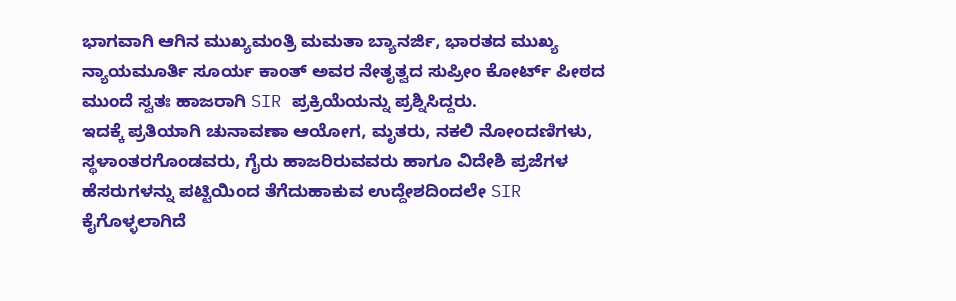ಭಾಗವಾಗಿ ಆಗಿನ ಮುಖ್ಯಮಂತ್ರಿ ಮಮತಾ ಬ್ಯಾನರ್ಜಿ, ಭಾರತದ ಮುಖ್ಯ ನ್ಯಾಯಮೂರ್ತಿ ಸೂರ್ಯ ಕಾಂತ್ ಅವರ ನೇತೃತ್ವದ ಸುಪ್ರೀಂ ಕೋರ್ಟ್ ಪೀಠದ ಮುಂದೆ ಸ್ವತಃ ಹಾಜರಾಗಿ SIR ಪ್ರಕ್ರಿಯೆಯನ್ನು ಪ್ರಶ್ನಿಸಿದ್ದರು.
ಇದಕ್ಕೆ ಪ್ರತಿಯಾಗಿ ಚುನಾವಣಾ ಆಯೋಗ, ಮೃತರು, ನಕಲಿ ನೋಂದಣಿಗಳು, ಸ್ಥಳಾಂತರಗೊಂಡವರು, ಗೈರು ಹಾಜರಿರುವವರು ಹಾಗೂ ವಿದೇಶಿ ಪ್ರಜೆಗಳ ಹೆಸರುಗಳನ್ನು ಪಟ್ಟಿಯಿಂದ ತೆಗೆದುಹಾಕುವ ಉದ್ದೇಶದಿಂದಲೇ SIR ಕೈಗೊಳ್ಳಲಾಗಿದೆ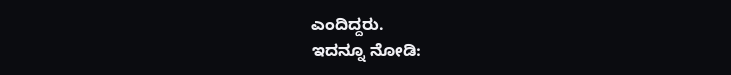ಎಂದಿದ್ದರು.
ಇದನ್ನೂ ನೋಡಿ: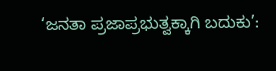‘ಜನತಾ ಪ್ರಜಾಪ್ರಭುತ್ವಕ್ಕಾಗಿ ಬದುಕು’: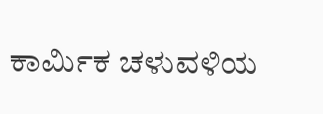ಕಾರ್ಮಿಕ ಚಳುವಳಿಯ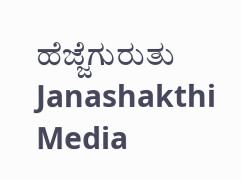ಹೆಜ್ಜೆಗುರುತು Janashakthi Media